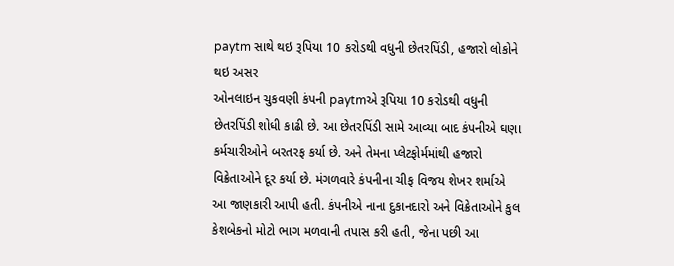paytm સાથે થઇ રૂપિયા 10 કરોડથી વધુની છેતરપિંડી, હજારો લોકોને થઇ અસર
ઓનલાઇન ચુકવણી કંપની paytmએ રૂપિયા 10 કરોડથી વધુની છેતરપિંડી શોધી કાઢી છે. આ છેતરપિંડી સામે આવ્યા બાદ કંપનીએ ઘણા કર્મચારીઓને બરતરફ કર્યા છે. અને તેમના પ્લેટફોર્મમાંથી હજારો વિક્રેતાઓને દૂર કર્યા છે. મંગળવારે કંપનીના ચીફ વિજય શેખર શર્માએ આ જાણકારી આપી હતી. કંપનીએ નાના દુકાનદારો અને વિક્રેતાઓને કુલ કેશબેકનો મોટો ભાગ મળવાની તપાસ કરી હતી, જેના પછી આ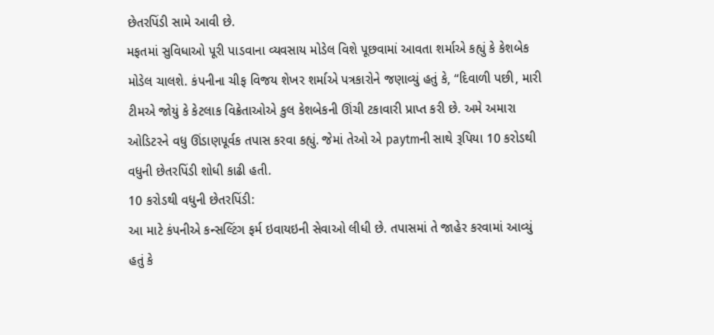છેતરપિંડી સામે આવી છે.
મફતમાં સુવિધાઓ પૂરી પાડવાના વ્યવસાય મોડેલ વિશે પૂછવામાં આવતા શર્માએ કહ્યું કે કેશબેક મોડેલ ચાલશે. કંપનીના ચીફ વિજય શેખર શર્માએ પત્રકારોને જણાવ્યું હતું કે, “દિવાળી પછી, મારી ટીમએ જોયું કે કેટલાક વિક્રેતાઓએ કુલ કેશબેકની ઊંચી ટકાવારી પ્રાપ્ત કરી છે. અમે અમારા ઓડિટરને વધુ ઊંડાણપૂર્વક તપાસ કરવા કહ્યું. જેમાં તેઓ એ paytmની સાથે રૂપિયા 10 કરોડથી વધુની છેતરપિંડી શોધી કાઢી હતી.
10 કરોડથી વધુની છેતરપિંડી:
આ માટે કંપનીએ કન્સલ્ટિંગ ફર્મ ઇવાયઇની સેવાઓ લીધી છે. તપાસમાં તે જાહેર કરવામાં આવ્યું હતું કે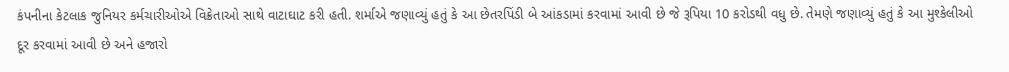કંપનીના કેટલાક જુનિયર કર્મચારીઓએ વિક્રેતાઓ સાથે વાટાઘાટ કરી હતી. શર્માએ જણાવ્યું હતું કે આ છેતરપિંડી બે આંકડામાં કરવામાં આવી છે જે રૂપિયા 10 કરોડથી વધુ છે. તેમણે જણાવ્યું હતું કે આ મુશ્કેલીઓ દૂર કરવામાં આવી છે અને હજારો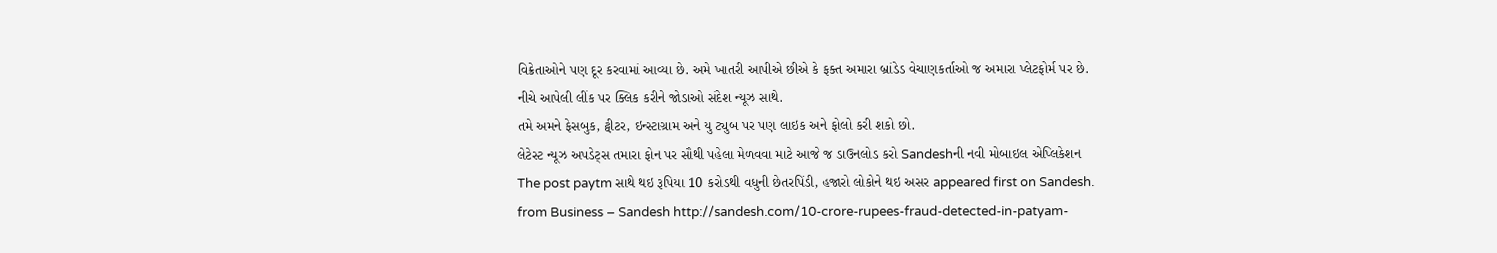વિક્રેતાઓને પણ દૂર કરવામાં આવ્યા છે. અમે ખાતરી આપીએ છીએ કે ફક્ત અમારા બ્રાંડેડ વેચાણકર્તાઓ જ અમારા પ્લેટફોર્મ પર છે.
નીચે આપેલી લીંક પર ક્લિક કરીને જોડાઓ સંદેશ ન્યૂઝ સાથે.
તમે અમને ફેસબુક, ટ્વીટર, ઇન્સ્ટાગ્રામ અને યુ ટ્યુબ પર પણ લાઇક અને ફોલો કરી શકો છો.
લેટેસ્ટ ન્યૂઝ અપડેટ્સ તમારા ફોન પર સૌથી પહેલા મેળવવા માટે આજે જ ડાઉનલોડ કરો Sandeshની નવી મોબાઇલ એપ્લિકેશન
The post paytm સાથે થઇ રૂપિયા 10 કરોડથી વધુની છેતરપિંડી, હજારો લોકોને થઇ અસર appeared first on Sandesh.
from Business – Sandesh http://sandesh.com/10-crore-rupees-fraud-detected-in-patyam-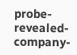probe-revealed-company-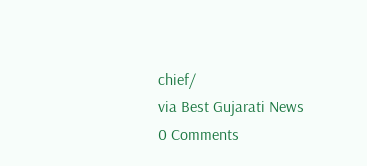chief/
via Best Gujarati News
0 Comments